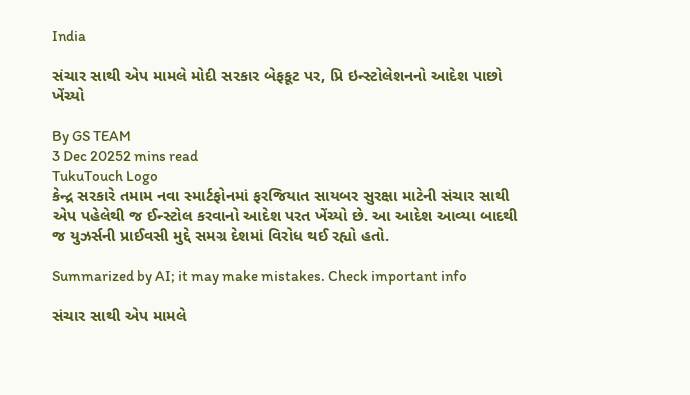India

સંચાર સાથી એપ મામલે મોદી સરકાર બેફકૂટ પર, પ્રિ ઇન્સ્ટોલેશનનો આદેશ પાછો ખેંચ્યો

By GS TEAM
3 Dec 20252 mins read
TukuTouch Logo
કેન્દ્ર સરકારે તમામ નવા સ્માર્ટફોનમાં ફરજિયાત સાયબર સુરક્ષા માટેની સંચાર સાથી એપ પહેલેથી જ ઈન્સ્ટોલ કરવાનો આદેશ પરત ખેંચ્યો છે. આ આદેશ આવ્યા બાદથી જ યુઝર્સની પ્રાઈવસી મુદ્દે સમગ્ર દેશમાં વિરોધ થઈ રહ્યો હતો.

Summarized by AI; it may make mistakes. Check important info

સંચાર સાથી એપ મામલે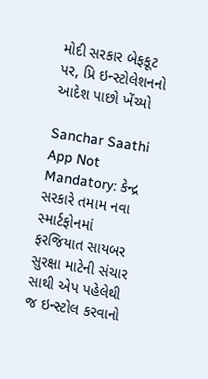મોદી સરકાર બેફકૂટ પર, પ્રિ ઇન્સ્ટોલેશનનો આદેશ પાછો ખેંચ્યો

Sanchar Saathi App Not Mandatory: કેન્દ્ર સરકારે તમામ નવા સ્માર્ટફોનમાં ફરજિયાત સાયબર સુરક્ષા માટેની સંચાર સાથી એપ પહેલેથી જ ઇન્સ્ટોલ કરવાનો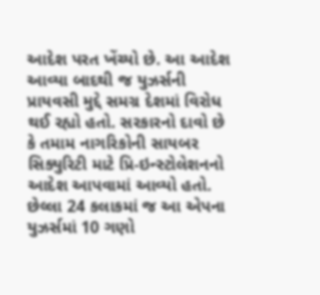આદેશ પરત ખેંચ્યો છે. આ આદેશ આવ્યા બાદથી જ યુઝર્સની પ્રાયવસી મુદ્દે સમગ્ર દેશમાં વિરોધ થઈ રહ્યો હતો. સરકારનો દાવો છે કે તમામ નાગરિકોની સાયબર સિક્યુરિટી માટે પ્રિ-ઇન્સ્ટોલેશનનો આદેશ આપવામાં આવ્યો હતો. છેલ્લા 24 કલાકમાં જ આ એપના યુઝર્સમાં 10 ગણો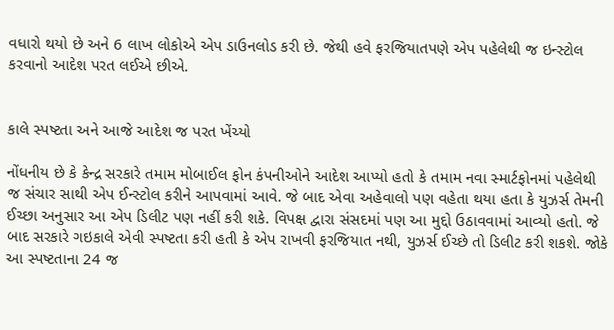વધારો થયો છે અને 6 લાખ લોકોએ એપ ડાઉનલોડ કરી છે. જેથી હવે ફરજિયાતપણે એપ પહેલેથી જ ઇન્સ્ટોલ કરવાનો આદેશ પરત લઈએ છીએ.


કાલે સ્પષ્ટતા અને આજે આદેશ જ પરત ખેંચ્યો

નોંધનીય છે કે કેન્દ્ર સરકારે તમામ મોબાઈલ ફોન કંપનીઓને આદેશ આપ્યો હતો કે તમામ નવા સ્માર્ટફોનમાં પહેલેથી જ સંચાર સાથી એપ ઈન્સ્ટોલ કરીને આપવામાં આવે. જે બાદ એવા અહેવાલો પણ વહેતા થયા હતા કે યુઝર્સ તેમની ઈચ્છા અનુસાર આ એપ ડિલીટ પણ નહીં કરી શકે. વિપક્ષ દ્વારા સંસદમાં પણ આ મુદ્દો ઉઠાવવામાં આવ્યો હતો. જે બાદ સરકારે ગઇકાલે એવી સ્પષ્ટતા કરી હતી કે એપ રાખવી ફરજિયાત નથી, યુઝર્સ ઈચ્છે તો ડિલીટ કરી શકશે. જોકે આ સ્પષ્ટતાના 24 જ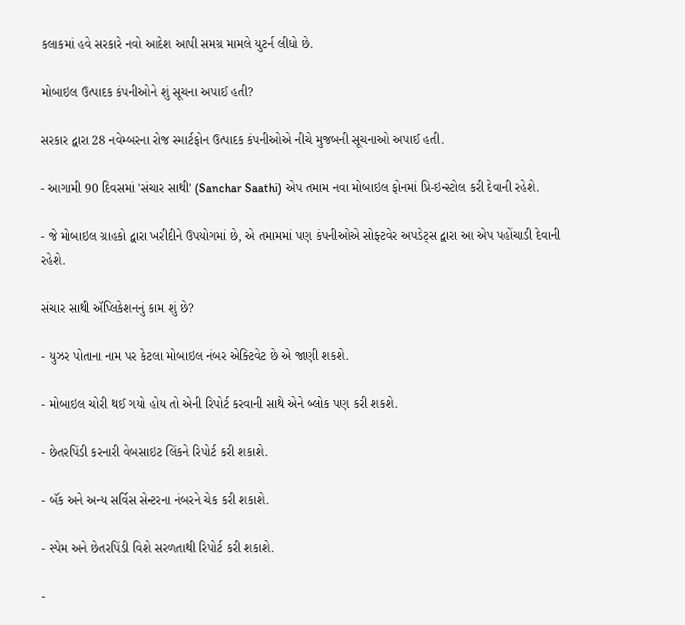કલાકમાં હવે સરકારે નવો આદેશ આપી સમગ્ર મામલે યુટર્ન લીધો છે.

મોબાઇલ ઉત્પાદક કંપનીઓને શું સૂચના અપાઈ હતી?

સરકાર દ્વારા 28 નવેમ્બરના રોજ સ્માર્ટફોન ઉત્પાદક કંપનીઓએ નીચે મુજબની સૂચનાઓ અપાઈ હતી.

- આગામી 90 દિવસમાં 'સંચાર સાથી' (Sanchar Saathi) એપ તમામ નવા મોબાઇલ ફોનમાં પ્રિ-ઇન્સ્ટોલ કરી દેવાની રહેશે.

- જે મોબાઇલ ગ્રાહકો દ્વારા ખરીદીને ઉપયોગમાં છે, એ તમામમાં પણ કંપનીઓએ સોફ્ટવેર અપડેટ્સ દ્વારા આ એપ પહોંચાડી દેવાની રહેશે.

સંચાર સાથી ઍપ્લિકેશનનું કામ શું છે?

- યુઝર પોતાના નામ પર કેટલા મોબાઇલ નંબર એક્ટિવેટ છે એ જાણી શકશે.

- મોબાઇલ ચોરી થઈ ગયો હોય તો એની રિપોર્ટ કરવાની સાથે એને બ્લોક પણ કરી શકશે.

- છેતરપિંડી કરનારી વેબસાઇટ લિંકને રિપોર્ટ કરી શકાશે.

- બૅંક અને અન્ય સર્વિસ સેન્ટરના નંબરને ચેક કરી શકાશે.

- સ્પેમ અને છેતરપિંડી વિશે સરળતાથી રિપોર્ટ કરી શકાશે.

-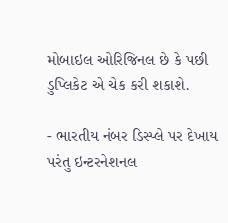મોબાઇલ ઓરિજિનલ છે કે પછી ડુપ્લિકેટ એ ચેક કરી શકાશે.

- ભારતીય નંબર ડિસ્પ્લે પર દેખાય પરંતુ ઇન્ટરનેશનલ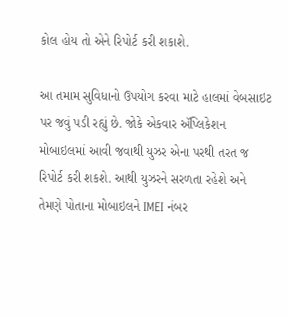કોલ હોય તો એને રિપોર્ટ કરી શકાશે.

આ તમામ સુવિધાનો ઉપયોગ કરવા માટે હાલમાં વેબસાઇટ પર જવું પડી રહ્યું છે. જોકે એકવાર ઍપ્લિકેશન મોબાઇલમાં આવી જવાથી યુઝર એના પરથી તરત જ રિપોર્ટ કરી શકશે. આથી યુઝરને સરળતા રહેશે અને તેમણે પોતાના મોબાઇલને IMEI નંબર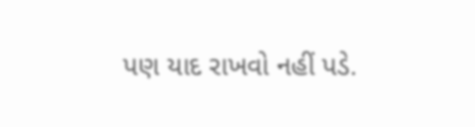પણ યાદ રાખવો નહીં પડે.